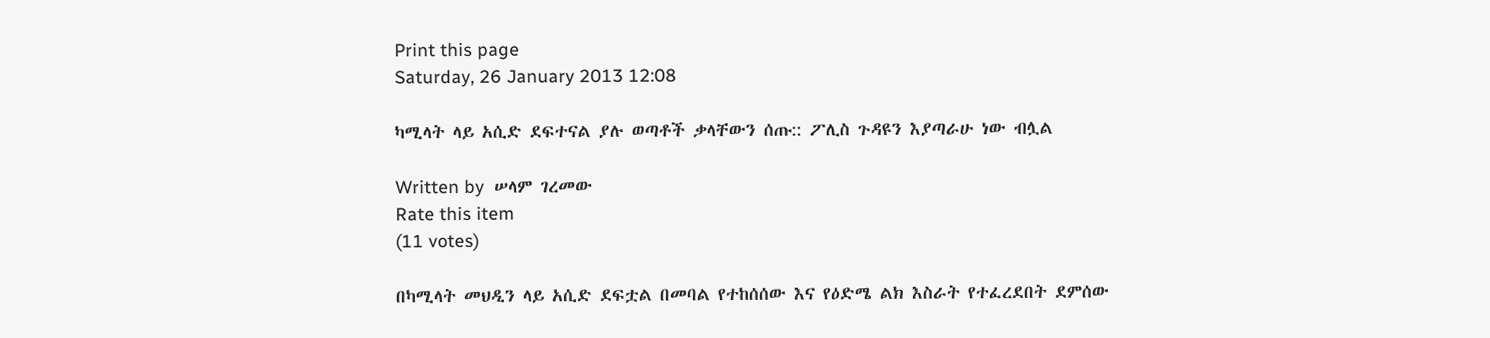Print this page
Saturday, 26 January 2013 12:08

ካሚላት ላይ አሲድ ደፍተናል ያሉ ወጣቶች ቃላቸውን ሰጡ:: ፖሊስ ጉዳዩን እያጣራሁ ነው ብሏል

Written by  ሠላም ገረመው
Rate this item
(11 votes)

በካሚላት መህዲን ላይ አሲድ ደፍቷል በመባል የተከሰሰው እና የዕድሜ ልክ እስራት የተፈረደበት ደምሰው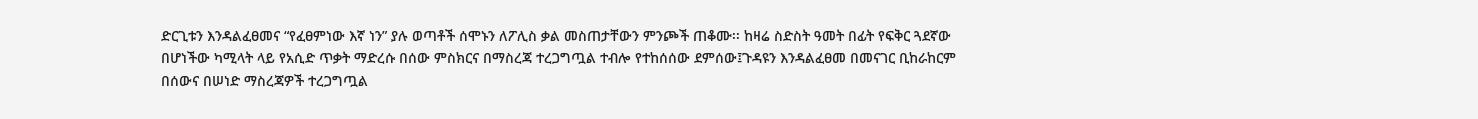ድርጊቱን እንዳልፈፀመና “የፈፀምነው እኛ ነን” ያሉ ወጣቶች ሰሞኑን ለፖሊስ ቃል መስጠታቸውን ምንጮች ጠቆሙ፡፡ ከዛሬ ስድስት ዓመት በፊት የፍቅር ጓደኛው በሆነችው ካሚላት ላይ የአሲድ ጥቃት ማድረሱ በሰው ምስክርና በማስረጃ ተረጋግጧል ተብሎ የተከሰሰው ደምሰው፤ጉዳዩን እንዳልፈፀመ በመናገር ቢከራከርም በሰውና በሠነድ ማስረጃዎች ተረጋግጧል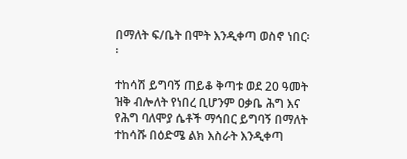በማለት ፍ/ቤት በሞት እንዲቀጣ ወስኖ ነበር፡፡

ተከሳሽ ይግባኝ ጠይቆ ቅጣቱ ወደ 20 ዓመት ዝቅ ብሎለት የነበረ ቢሆንም ዐቃቤ ሕግ እና የሕግ ባለሞያ ሴቶች ማኅበር ይግባኝ በማለት ተከሳሹ በዕድሜ ልክ እስራት እንዲቀጣ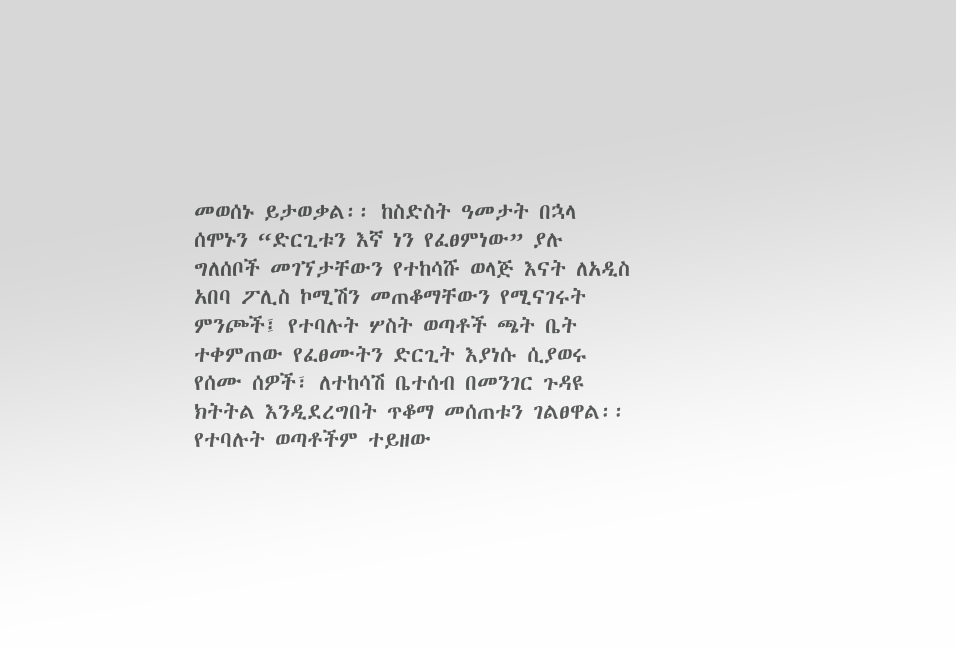መወሰኑ ይታወቃል፡፡ ከስድስት ዓመታት በኋላ ሰሞኑን “ድርጊቱን እኛ ነን የፈፀምነው” ያሉ ግለሰቦች መገኘታቸውን የተከሳሹ ወላጅ እናት ለአዲስ አበባ ፖሊስ ኮሚሽን መጠቆማቸውን የሚናገሩት ምንጮች፤ የተባሉት ሦስት ወጣቶች ጫት ቤት ተቀምጠው የፈፀሙትን ድርጊት እያነሱ ሲያወሩ የሰሙ ሰዎች፣ ለተከሳሽ ቤተሰብ በመንገር ጉዳዩ ክትትል እንዲደረግበት ጥቆማ መሰጠቱን ገልፀዋል፡፡ የተባሉት ወጣቶችም ተይዘው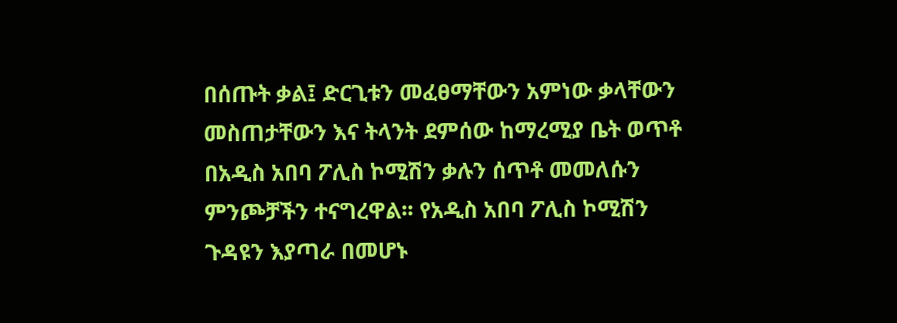በሰጡት ቃል፤ ድርጊቱን መፈፀማቸውን አምነው ቃላቸውን መስጠታቸውን እና ትላንት ደምሰው ከማረሚያ ቤት ወጥቶ በአዲስ አበባ ፖሊስ ኮሚሽን ቃሉን ሰጥቶ መመለሱን ምንጮቻችን ተናግረዋል፡፡ የአዲስ አበባ ፖሊስ ኮሚሽን ጉዳዩን እያጣራ በመሆኑ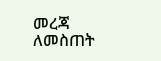መረጃ ለመስጠት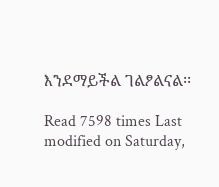እንደማይችል ገልፆልናል፡፡

Read 7598 times Last modified on Saturday,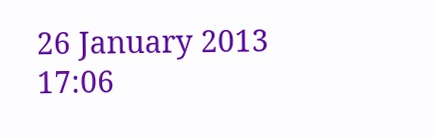26 January 2013 17:06